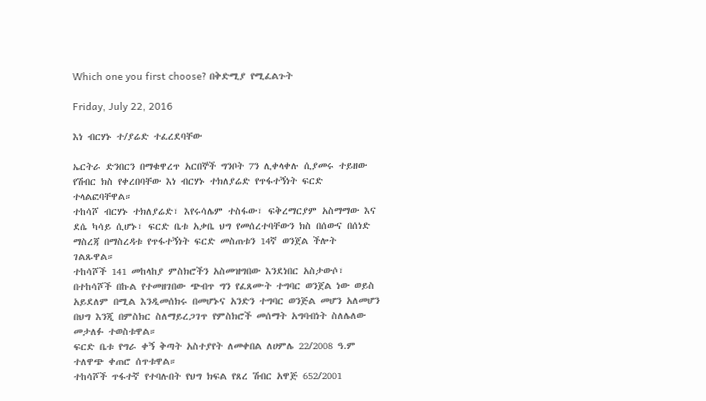Which one you first choose? በቅድሚያ የሚፈልጉት

Friday, July 22, 2016

እነ ብርሃኑ ተ/ያሬድ ተፈረደባቸው

ኤርትራ ድንበርን በማቁዋረጥ አርበኞች ግንቦት 7ን ሊቀላቀሉ ሲያመሩ ተይዘው የሽብር ክስ የቀረበባቸው እነ ብርሃኑ ተክለያሬድ የጥፋተኝነት ፍርድ ተላልፎባቸዋል።
ተከሳሾ ብርሃኑ ተክለያሬድ፣ እየሩሳሌም ተስፋው፣ ፍቅረማርያም አስማማው እና ደሴ ካሳይ ሲሆኑ፣ ፍርድ ቤቱ አቃቤ ህግ የመሰረተባቸውን ክስ በሰውና በሰነድ ማስረጃ በማስረዳቱ የጥፋተኝነት ፍርድ መስጠቱን 14ኛ ወንጀል ችሎት ገልጹዋል።
ተከሳሾች 141 መከላከያ ምስክሮችን አስመዝግበው እንደነበር አስታውሶ፣ በተከሳሾች በኩል የተመዘገበው ጭብጥ ግን የፈጸሙት ተግባር ወንጀል ነው ወይስ አይደለም በሚል እንዲመሰክሩ በመሆኑና አንድን ተግባር ወንጅል መሆን አለመሆን በህግ እንጂ በምስክር ስለማይረጋገጥ የምስክሮች መሰማት አግባብነት ስለሌለው መታለፉ ተወስቱዋል።
ፍርድ ቤቱ የግራ ቀኝ ቅጣት አስተያየት ለመቀበል ለሀምሌ 22/2008 ዓ.ም ተለዋጭ ቀጠሮ ሰጥቱዋል።
ተከሳሾች ጥፋተኛ የተባሉበት የህግ ክፍል የጸረ ሽብር አዋጅ 652/2001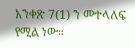አንቀጽ 7(1) ን መተላለፍ የሚል ነው።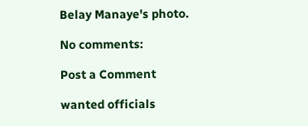Belay Manaye's photo.

No comments:

Post a Comment

wanted officials